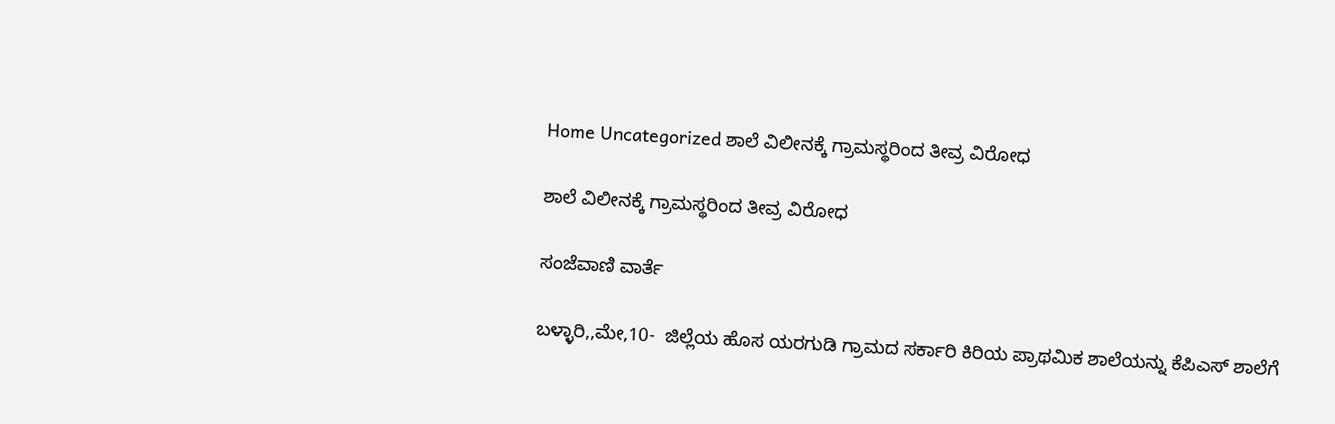Home Uncategorized ಶಾಲೆ ವಿಲೀನಕ್ಕೆ ಗ್ರಾಮಸ್ಥರಿಂದ ತೀವ್ರ ವಿರೋಧ

ಶಾಲೆ ವಿಲೀನಕ್ಕೆ ಗ್ರಾಮಸ್ಥರಿಂದ ತೀವ್ರ ವಿರೋಧ

ಸಂಜೆವಾಣಿ ವಾರ್ತೆ

ಬಳ್ಳಾರಿ,,ಮೇ,10-  ಜಿಲ್ಲೆಯ ಹೊಸ ಯರಗುಡಿ ಗ್ರಾಮದ ಸರ್ಕಾರಿ ಕಿರಿಯ ಪ್ರಾಥಮಿಕ ಶಾಲೆಯನ್ನು ಕೆಪಿಎಸ್ ಶಾಲೆಗೆ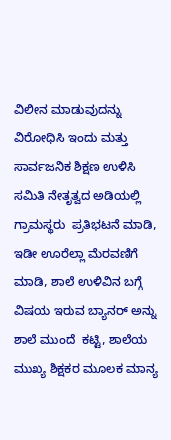ವಿಲೀನ ಮಾಡುವುದನ್ನು ವಿರೋಧಿಸಿ ಇಂದು ಮತ್ತು ಸಾರ್ವಜನಿಕ ಶಿಕ್ಷಣ ಉಳಿಸಿ ಸಮಿತಿ ನೇತೃತ್ವದ ಅಡಿಯಲ್ಲಿ ಗ್ರಾಮಸ್ಥರು  ಪ್ರತಿಭಟನೆ ಮಾಡಿ, ಇಡೀ ಊರೆಲ್ಲಾ ಮೆರವಣಿಗೆ ಮಾಡಿ, ಶಾಲೆ ಉಳಿವಿನ ಬಗ್ಗೆ ವಿಷಯ ಇರುವ ಬ್ಯಾನರ್ ಅನ್ನು ಶಾಲೆ ಮುಂದೆ  ಕಟ್ಟಿ, ಶಾಲೆಯ ಮುಖ್ಯ ಶಿಕ್ಷಕರ ಮೂಲಕ ಮಾನ್ಯ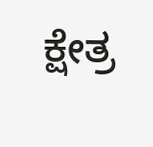ಕ್ಷೇತ್ರ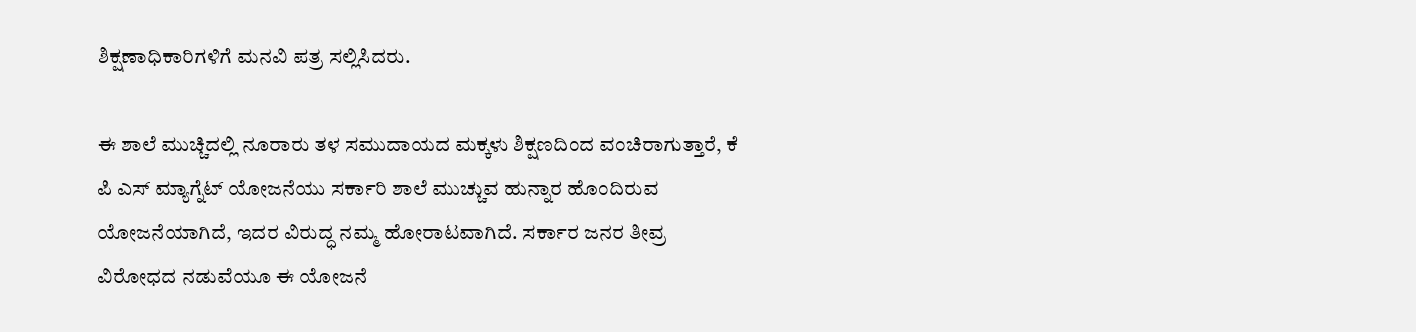ಶಿಕ್ಷಣಾಧಿಕಾರಿಗಳಿಗೆ ಮನವಿ ಪತ್ರ ಸಲ್ಲಿಸಿದರು.

ಈ ಶಾಲೆ ಮುಚ್ಚಿದಲ್ಲಿ ನೂರಾರು ತಳ ಸಮುದಾಯದ ಮಕ್ಕಳು ಶಿಕ್ಷಣದಿಂದ ವಂಚಿರಾಗುತ್ತಾರೆ, ಕೆ ಪಿ ಎಸ್ ಮ್ಯಾಗ್ನೆಟ್ ಯೋಜನೆಯು ಸರ್ಕಾರಿ ಶಾಲೆ ಮುಚ್ಚುವ ಹುನ್ನಾರ ಹೊಂದಿರುವ ಯೋಜನೆಯಾಗಿದೆ, ಇದರ ವಿರುದ್ಧ ನಮ್ಮ ಹೋರಾಟವಾಗಿದೆ. ಸರ್ಕಾರ ಜನರ ತೀವ್ರ ವಿರೋಧದ ನಡುವೆಯೂ ಈ ಯೋಜನೆ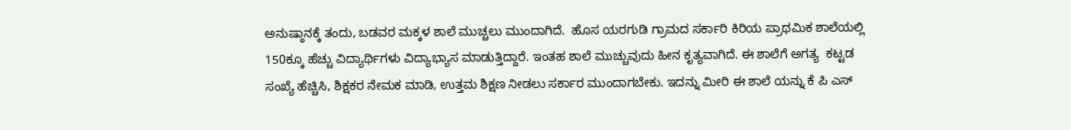ಅನುಷ್ಠಾನಕ್ಕೆ ತಂದು, ಬಡವರ ಮಕ್ಕಳ ಶಾಲೆ ಮುಚ್ಚಲು ಮುಂದಾಗಿದೆ.  ಹೊಸ ಯರಗುಡಿ ಗ್ರಾಮದ ಸರ್ಕಾರಿ ಕಿರಿಯ ಪ್ರಾಥಮಿಕ ಶಾಲೆಯಲ್ಲಿ 150ಕ್ಕೂ ಹೆಚ್ಚು ವಿದ್ಯಾರ್ಥಿಗಳು ವಿದ್ಯಾಭ್ಯಾಸ ಮಾಡುತ್ತಿದ್ದಾರೆ. ಇಂತಹ ಶಾಲೆ ಮುಚ್ಚುವುದು ಹೀನ ಕೃತ್ಯವಾಗಿದೆ. ಈ ಶಾಲೆಗೆ ಅಗತ್ಯ  ಕಟ್ಟಡ ಸಂಖ್ಯೆ ಹೆಚ್ಚಿಸಿ, ಶಿಕ್ಷಕರ ನೇಮಕ ಮಾಡಿ, ಉತ್ತಮ ಶಿಕ್ಷಣ ನೀಡಲು ಸರ್ಕಾರ ಮುಂದಾಗಬೇಕು. ಇದನ್ನು ಮೀರಿ ಈ ಶಾಲೆ ಯನ್ನು ಕೆ ಪಿ ಎಸ್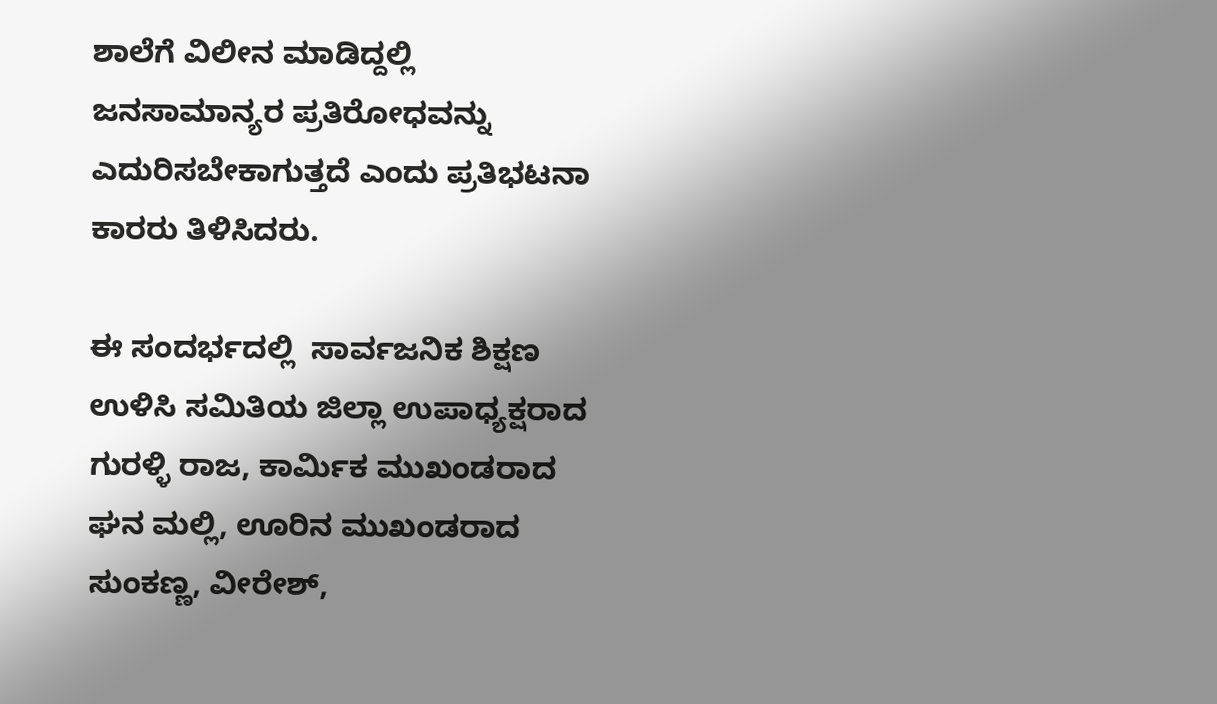ಶಾಲೆಗೆ ವಿಲೀನ ಮಾಡಿದ್ದಲ್ಲಿ ಜನಸಾಮಾನ್ಯರ ಪ್ರತಿರೋಧವನ್ನು ಎದುರಿಸಬೇಕಾಗುತ್ತದೆ ಎಂದು ಪ್ರತಿಭಟನಾ ಕಾರರು ತಿಳಿಸಿದರು.

ಈ ಸಂದರ್ಭದಲ್ಲಿ  ಸಾರ್ವಜನಿಕ ಶಿಕ್ಷಣ ಉಳಿಸಿ ಸಮಿತಿಯ ಜಿಲ್ಲಾ ಉಪಾಧ್ಯಕ್ಷರಾದ ಗುರಳ್ಳಿ ರಾಜ, ಕಾರ್ಮಿಕ ಮುಖಂಡರಾದ ಘನ ಮಲ್ಲಿ, ಊರಿನ ಮುಖಂಡರಾದ ಸುಂಕಣ್ಣ, ವೀರೇಶ್,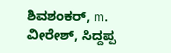ಶಿವಶಂಕರ್, m. ವೀರೇಶ್, ಸಿದ್ದಪ್ಪ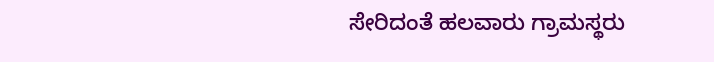ಸೇರಿದಂತೆ ಹಲವಾರು ಗ್ರಾಮಸ್ಥರು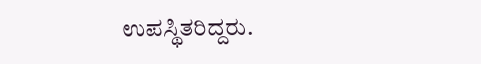ಉಪಸ್ಥಿತರಿದ್ದರು.